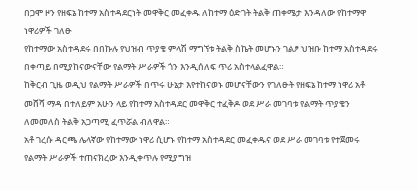በጋሞ ዞን የዘፍኔ ከተማ አስተዳደርነት መዋቅር መፈቀዱ ለከተማ ዕድገት ትልቅ ጠቀሜታ እንዳለው የከተማዋ ነዋሪዎች ገለፁ
የከተማው አስተዳደሩ በበኩሉ የህዝብ ጥያቄ ምላሽ ማግኘቱ ትልቅ ስኬት መሆኑን ገልፆ ህዝቡ ከተማ አስተዳደሩ በቀጣይ በሚያከናውናቸው የልማት ሥራዎች ጎን እንዲሰለፍ ጥሪ አስተላልፈዋል።
ከቅርብ ጊዜ ወዲህ የልማት ሥራዎች በጥሩ ሁኔታ እየተከናወኑ መሆናቸውን የገለፁት የዘፍኔ ከተማ ነዋሪ አቶ መሸሻ ማዳ በተለይም አሁን ላይ የከተማ አስተዳደር መዋቅር ተፈቅዶ ወደ ሥራ መገባቱ የልማት ጥያቄን ለመመለስ ትልቅ አጋጣሚ ፈጥሯል ብለዋል።
አቶ ገረሱ ዳርጫ ሌላኛው የከተማው ነዋሪ ሲሆኑ የከተማ አስተዳደር መፈቀዱና ወደ ሥራ መገባቱ የተጀመሩ የልማት ሥራዎች ተጠናክረው እንዲቀጥሉ የሚያግዝ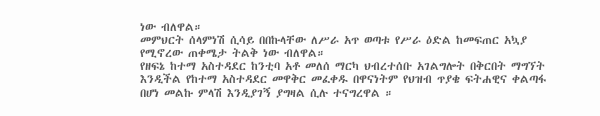ነው ብለዋል።
መምህርት ሰላምነሽ ሲሳይ በበኩላቸው ለሥራ አጥ ወጣቱ የሥራ ዕድል ከመፍጠር አኳያ የሚኖረው ጠቀሜታ ትልቅ ነው ብለዋል።
የዘፍኔ ከተማ አስተዳደር ከንቲባ አቶ መለሰ ማርካ ህብረተሰቡ አገልግሎት በቅርበት ማግኘት እንዲችል የከተማ አስተዳደር መዋቅር መፈቀዱ በዋናነትም የህዝብ ጥያቄ ፍትሐዊና ቀልጣፋ በሆነ መልኩ ምላሽ እንዲያገኝ ያግዛል ሲሉ ተናግረዋል ።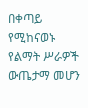በቀጣይ የሚከናወኑ የልማት ሥራዎች ውጤታማ መሆን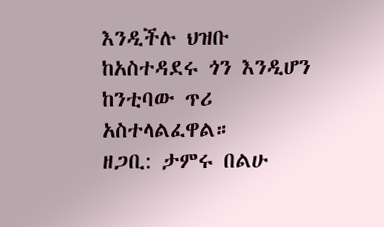እንዲችሉ ህዝቡ ከአስተዳደሩ ጎን እንዲሆን ከንቲባው ጥሪ አስተላልፈዋል።
ዘጋቢ: ታምሩ በልሁ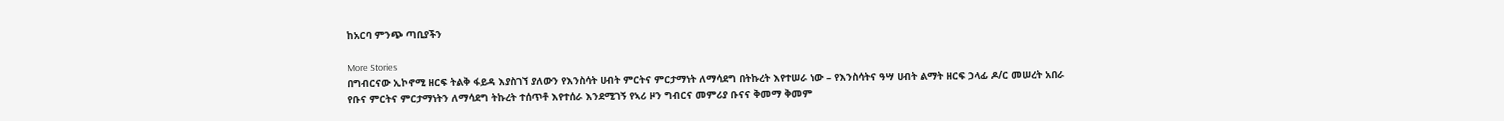ከአርባ ምንጭ ጣቢያችን

More Stories
በግብርናው ኢኮኖሚ ዘርፍ ትልቅ ፋይዳ እያስገኘ ያለውን የእንስሳት ሀብት ምርትና ምርታማነት ለማሳደግ በትኩረት እየተሠራ ነው – የእንስሳትና ዓሣ ሀብት ልማት ዘርፍ ኃላፊ ዶ/ር መሠረት አበራ
የቡና ምርትና ምርታማነትን ለማሳደግ ትኩረት ተሰጥቶ እየተሰራ እንደሚገኝ የኣሪ ዞን ግብርና መምሪያ ቡናና ቅመማ ቅመም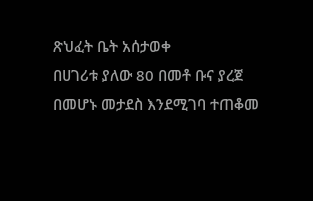ጽህፈት ቤት አሰታወቀ
በሀገሪቱ ያለው 80 በመቶ ቡና ያረጀ በመሆኑ መታደስ እንደሚገባ ተጠቆመ